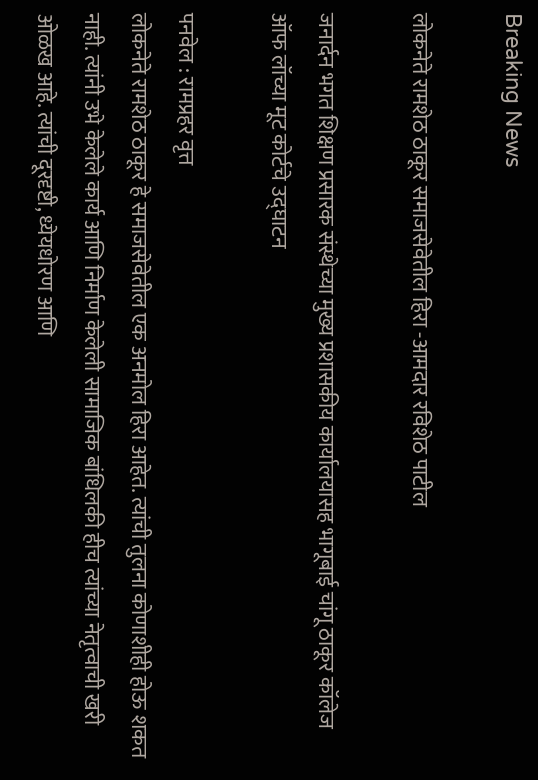Breaking News

लोकनेते रामशेठ ठाकूर समाजसेवेतील हिरा -आमदार रविशेठ पाटील

जनार्दन भगत शिक्षण प्रसारक संस्थेच्या मुख्य प्रशासकीय कार्यालयासह भागूबाई चांगू ठाकूर कॉलेज ऑफ लॉच्या मूट कोर्टचे उद्घाटन

पनवेल : रामप्रहर वृत्त
लोकनेते रामशेठ ठाकूर हे समाजसेवेतील एक अनमोल हिरा आहेत. त्यांची तुलना कोणाशीही होऊ शकत नाही. त्यांनी उभे केलेले कार्य आणि निर्माण केलेली सामाजिक बांधिलकी हीच त्यांच्या नेतृत्वाची खरी ओळख आहे. त्यांची दूरदृष्टी, ध्येयधोरण आणि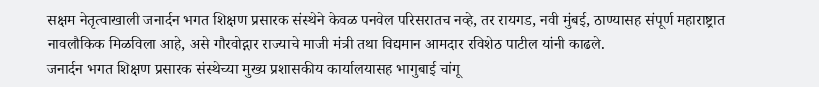सक्षम नेतृत्वाखाली जनार्दन भगत शिक्षण प्रसारक संस्थेने केवळ पनवेल परिसरातच नव्हे, तर रायगड, नवी मुंबई, ठाण्यासह संपूर्ण महाराष्ट्रात नावलौकिक मिळविला आहे, असे गौरवोद्गार राज्याचे माजी मंत्री तथा विद्यमान आमदार रविशेठ पाटील यांनी काढले.
जनार्दन भगत शिक्षण प्रसारक संस्थेच्या मुख्य प्रशासकीय कार्यालयासह भागुबाई चांगू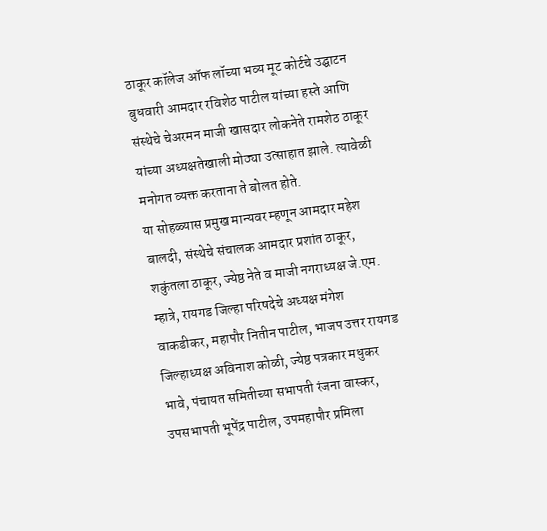ठाकूर कॉलेज ऑफ लॉच्या भव्य मूट कोर्टचे उद्घाटन बुधवारी आमदार रविशेठ पाटील यांच्या हस्ते आणि संस्थेचे चेअरमन माजी खासदार लोकनेते रामशेठ ठाकूर यांच्या अध्यक्षतेखाली मोठ्या उत्साहात झाले. त्यावेळी मनोगत व्यक्त करताना ते बोलत होते.
या सोहळ्यास प्रमुख मान्यवर म्हणून आमदार महेश बालदी, संस्थेचे संचालक आमदार प्रशांत ठाकूर, शकुंतला ठाकूर, ज्येष्ठ नेते व माजी नगराध्यक्ष जे.एम. म्हात्रे, रायगड जिल्हा परिषदेचे अध्यक्ष मंगेश वाकडीकर, महापौर नितीन पाटील, भाजप उत्तर रायगड जिल्हाध्यक्ष अविनाश कोळी, ज्येष्ठ पत्रकार मधुकर भावे, पंचायत समितीच्या सभापती रंजना वास्कर, उपसभापती भूपेंद्र पाटील, उपमहापौर प्रमिला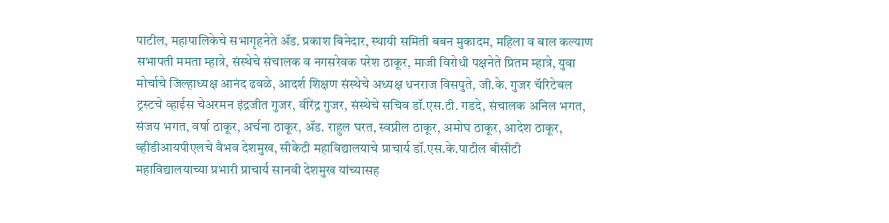पाटील, महापालिकेचे सभागृहनेते ॲड. प्रकाश बिनेदार, स्थायी समिती बबन मुकादम, महिला व बाल कल्याण सभापती ममता म्हात्रे, संस्थेचे संचालक व नगसरेवक परेश ठाकूर, माजी विरोधी पक्षनेते प्रितम म्हात्रे, युवा मोर्चाचे जिल्हाध्यक्ष आनंद ढवळे, आदर्श शिक्षण संस्थेचे अध्यक्ष धनराज विसपुते, जी.के. गुजर चॅरिटेबल ट्रस्टचे व्हाईस चेअरमन इंद्रजीत गुजर, वीरेंद्र गुजर, संस्थेचे सचिव डॉ.एस.टी. गडदे, संचालक अनिल भगत, संजय भगत, वर्षा ठाकूर, अर्चना ठाकूर, ॲड. राहुल घरत, स्वप्नील ठाकूर, अमोघ ठाकूर, आदेश ठाकूर, व्हीडीआयपीएलचे वैभव देशमुख, सीकेटी महाविद्यालयाचे प्राचार्य डॉ.एस.के.पाटील बीसीटी महाविद्यालयाच्या प्रभारी प्राचार्य सानवी देशमुख यांच्यासह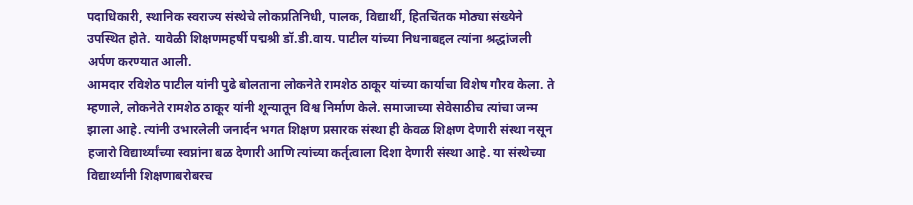पदाधिकारी, स्थानिक स्वराज्य संस्थेचे लोकप्रतिनिधी, पालक, विद्यार्थी, हितचिंतक मोठ्या संख्येने उपस्थित होते. यावेळी शिक्षणमहर्षी पद्मश्री डॉ.डी.वाय. पाटील यांच्या निधनाबद्दल त्यांना श्रद्धांजली अर्पण करण्यात आली.
आमदार रविशेठ पाटील यांनी पुढे बोलताना लोकनेते रामशेठ ठाकूर यांच्या कार्याचा विशेष गौरव केला. ते म्हणाले, लोकनेते रामशेठ ठाकूर यांनी शून्यातून विश्व निर्माण केले. समाजाच्या सेवेसाठीच त्यांचा जन्म झाला आहे. त्यांनी उभारलेली जनार्दन भगत शिक्षण प्रसारक संस्था ही केवळ शिक्षण देणारी संस्था नसून हजारो विद्यार्थ्यांच्या स्वप्नांना बळ देणारी आणि त्यांच्या कर्तृत्वाला दिशा देणारी संस्था आहे. या संस्थेच्या विद्यार्थ्यांनी शिक्षणाबरोबरच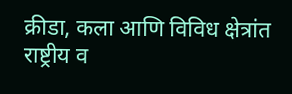क्रीडा, कला आणि विविध क्षेत्रांत राष्ट्रीय व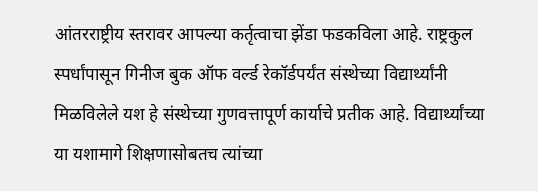आंतरराष्ट्रीय स्तरावर आपल्या कर्तृत्वाचा झेंडा फडकविला आहे. राष्ट्रकुल स्पर्धांपासून गिनीज बुक ऑफ वर्ल्ड रेकॉर्डपर्यंत संस्थेच्या विद्यार्थ्यांनी मिळविलेले यश हे संस्थेच्या गुणवत्तापूर्ण कार्याचे प्रतीक आहे. विद्यार्थ्यांच्या या यशामागे शिक्षणासोबतच त्यांच्या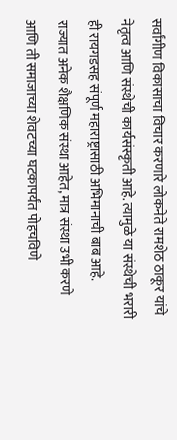सर्वांगीण विकासाचा विचार करणारे लोकनेते रामशेठ ठाकूर यांचे नेतृत्व आणि संस्थेची कार्यसंस्कृती आहे. त्यामुळे या संस्थेची भरारी ही रायगडसह संपूर्ण महाराष्ट्रासाठी अभिमानाची बाब आहे.
राज्यात अनेक शैक्षणिक संस्था आहेत, मात्र संस्था उभी करणे आणि ती समाजाच्या शेवटच्या घटकापर्यंत पोहचविणे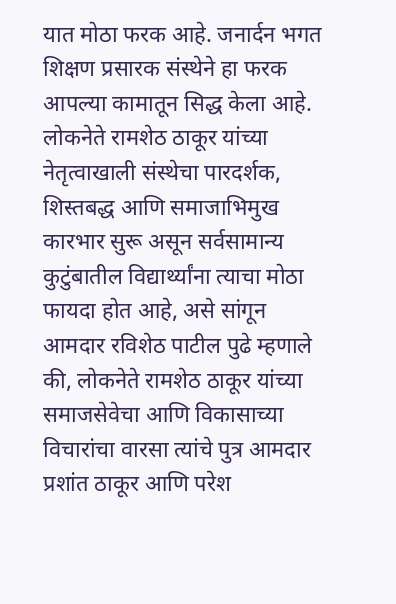यात मोठा फरक आहे. जनार्दन भगत शिक्षण प्रसारक संस्थेने हा फरक आपल्या कामातून सिद्ध केला आहे. लोकनेते रामशेठ ठाकूर यांच्या नेतृत्वाखाली संस्थेचा पारदर्शक, शिस्तबद्ध आणि समाजाभिमुख कारभार सुरू असून सर्वसामान्य कुटुंबातील विद्यार्थ्यांना त्याचा मोठा फायदा होत आहे, असे सांगून आमदार रविशेठ पाटील पुढे म्हणाले की, लोकनेते रामशेठ ठाकूर यांच्या समाजसेवेचा आणि विकासाच्या विचारांचा वारसा त्यांचे पुत्र आमदार प्रशांत ठाकूर आणि परेश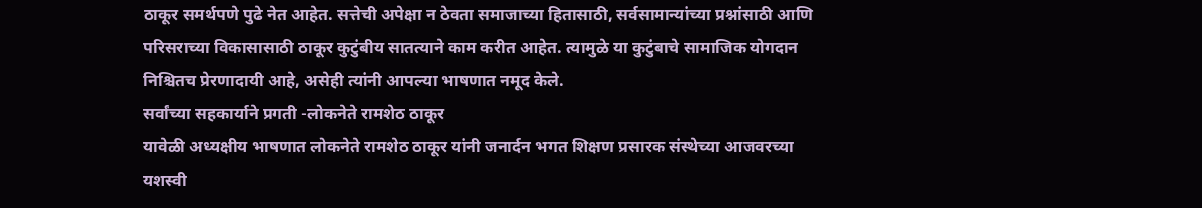ठाकूर समर्थपणे पुढे नेत आहेत. सत्तेची अपेक्षा न ठेवता समाजाच्या हितासाठी, सर्वसामान्यांच्या प्रश्नांसाठी आणि परिसराच्या विकासासाठी ठाकूर कुटुंबीय सातत्याने काम करीत आहेत. त्यामुळे या कुटुंबाचे सामाजिक योगदान निश्चितच प्रेरणादायी आहे, असेही त्यांनी आपल्या भाषणात नमूद केले.
सर्वांच्या सहकार्याने प्रगती -लोकनेते रामशेठ ठाकूर
यावेळी अध्यक्षीय भाषणात लोकनेते रामशेठ ठाकूर यांनी जनार्दन भगत शिक्षण प्रसारक संस्थेच्या आजवरच्या यशस्वी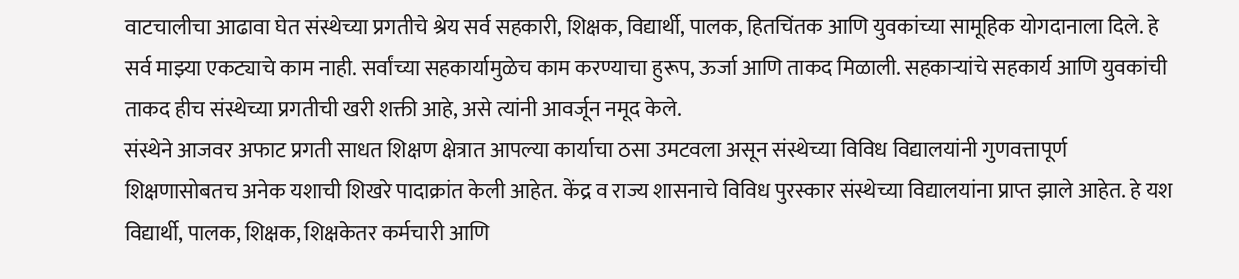वाटचालीचा आढावा घेत संस्थेच्या प्रगतीचे श्रेय सर्व सहकारी, शिक्षक, विद्यार्थी, पालक, हितचिंतक आणि युवकांच्या सामूहिक योगदानाला दिले. हे सर्व माझ्या एकट्याचे काम नाही. सर्वांच्या सहकार्यामुळेच काम करण्याचा हुरूप, ऊर्जा आणि ताकद मिळाली. सहकाऱ्यांचे सहकार्य आणि युवकांची ताकद हीच संस्थेच्या प्रगतीची खरी शक्ती आहे, असे त्यांनी आवर्जून नमूद केले.
संस्थेने आजवर अफाट प्रगती साधत शिक्षण क्षेत्रात आपल्या कार्याचा ठसा उमटवला असून संस्थेच्या विविध विद्यालयांनी गुणवत्तापूर्ण शिक्षणासोबतच अनेक यशाची शिखरे पादाक्रांत केली आहेत. केंद्र व राज्य शासनाचे विविध पुरस्कार संस्थेच्या विद्यालयांना प्राप्त झाले आहेत. हे यश विद्यार्थी, पालक, शिक्षक, शिक्षकेतर कर्मचारी आणि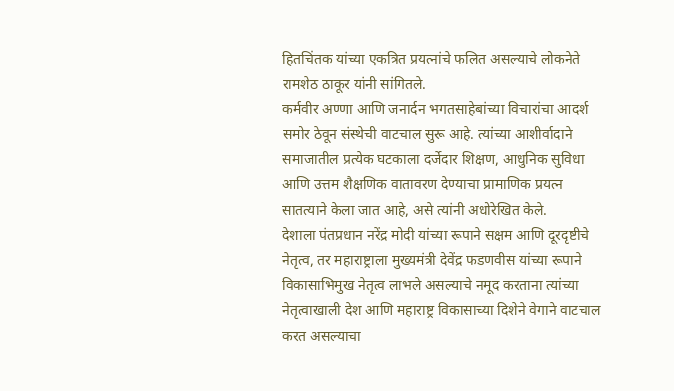हितचिंतक यांच्या एकत्रित प्रयत्नांचे फलित असल्याचे लोकनेते रामशेठ ठाकूर यांनी सांगितले.
कर्मवीर अण्णा आणि जनार्दन भगतसाहेबांच्या विचारांचा आदर्श समोर ठेवून संस्थेची वाटचाल सुरू आहे. त्यांच्या आशीर्वादाने समाजातील प्रत्येक घटकाला दर्जेदार शिक्षण, आधुनिक सुविधा आणि उत्तम शैक्षणिक वातावरण देण्याचा प्रामाणिक प्रयत्न सातत्याने केला जात आहे, असे त्यांनी अधोरेखित केले.
देशाला पंतप्रधान नरेंद्र मोदी यांच्या रूपाने सक्षम आणि दूरदृष्टीचे नेतृत्व, तर महाराष्ट्राला मुख्यमंत्री देवेंद्र फडणवीस यांच्या रूपाने विकासाभिमुख नेतृत्व लाभले असल्याचे नमूद करताना त्यांच्या नेतृत्वाखाली देश आणि महाराष्ट्र विकासाच्या दिशेने वेगाने वाटचाल करत असल्याचा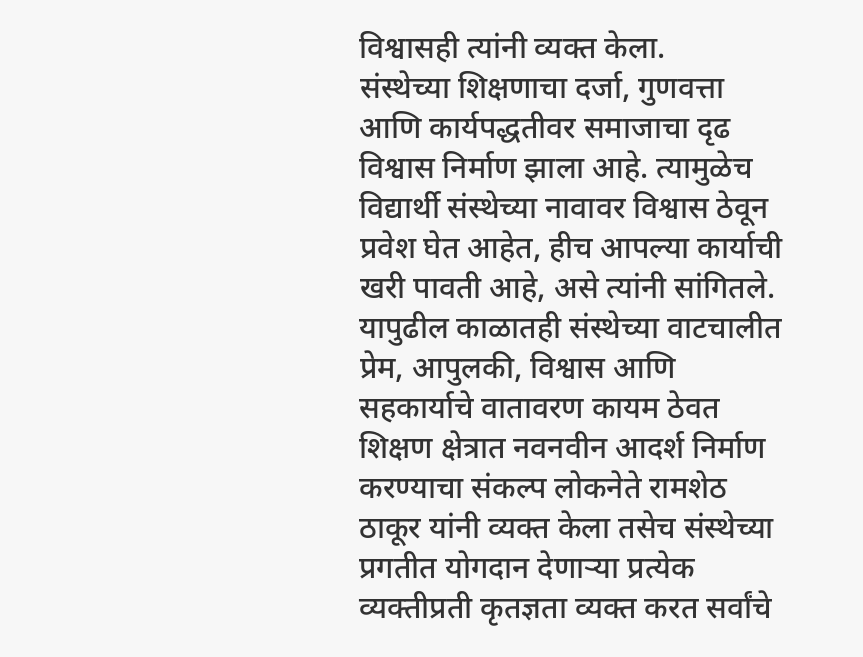विश्वासही त्यांनी व्यक्त केला.
संस्थेच्या शिक्षणाचा दर्जा, गुणवत्ता आणि कार्यपद्धतीवर समाजाचा दृढ विश्वास निर्माण झाला आहे. त्यामुळेच विद्यार्थी संस्थेच्या नावावर विश्वास ठेवून प्रवेश घेत आहेत, हीच आपल्या कार्याची खरी पावती आहे, असे त्यांनी सांगितले.
यापुढील काळातही संस्थेच्या वाटचालीत प्रेम, आपुलकी, विश्वास आणि सहकार्याचे वातावरण कायम ठेवत शिक्षण क्षेत्रात नवनवीन आदर्श निर्माण करण्याचा संकल्प लोकनेते रामशेठ ठाकूर यांनी व्यक्त केला तसेच संस्थेच्या प्रगतीत योगदान देणाऱ्या प्रत्येक व्यक्तीप्रती कृतज्ञता व्यक्त करत सर्वांचे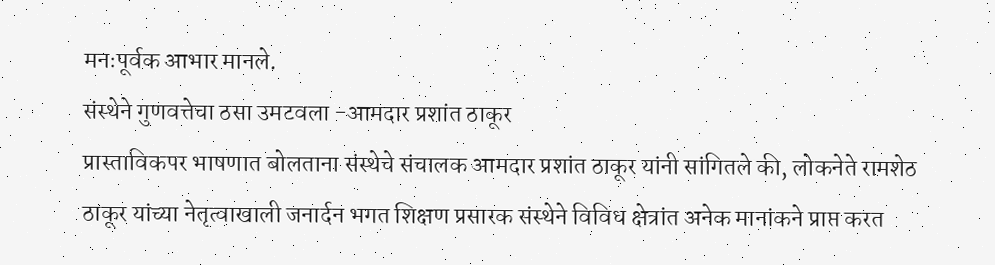मनःपूर्वक आभार मानले.
संस्थेने गुणवत्तेचा ठसा उमटवला -आमदार प्रशांत ठाकूर
प्रास्ताविकपर भाषणात बोलताना संस्थेचे संचालक आमदार प्रशांत ठाकूर यांनी सांगितले की, लोकनेते रामशेठ ठाकूर यांच्या नेतृत्वाखाली जनार्दन भगत शिक्षण प्रसारक संस्थेने विविध क्षेत्रांत अनेक मानांकने प्राप्त करत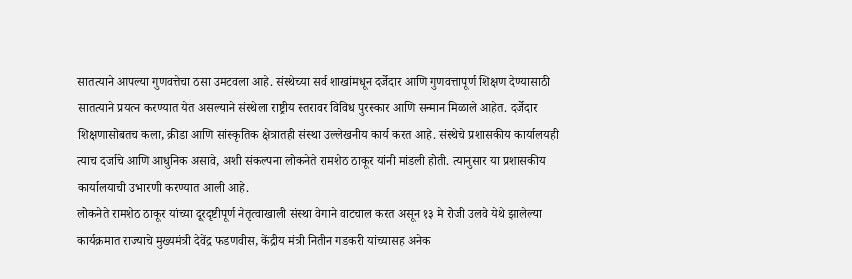सातत्याने आपल्या गुणवत्तेचा ठसा उमटवला आहे. संस्थेच्या सर्व शाखांमधून दर्जेदार आणि गुणवत्तापूर्ण शिक्षण देण्यासाठी सातत्याने प्रयत्न करण्यात येत असल्याने संस्थेला राष्ट्रीय स्तरावर विविध पुरस्कार आणि सन्मान मिळाले आहेत. दर्जेदार शिक्षणासोबतच कला, क्रीडा आणि सांस्कृतिक क्षेत्रातही संस्था उल्लेखनीय कार्य करत आहे. संस्थेचे प्रशासकीय कार्यालयही त्याच दर्जाचे आणि आधुनिक असावे, अशी संकल्पना लोकनेते रामशेठ ठाकूर यांनी मांडली होती. त्यानुसार या प्रशासकीय कार्यालयाची उभारणी करण्यात आली आहे.
लोकनेते रामशेठ ठाकूर यांच्या दूरदृष्टीपूर्ण नेतृत्वाखाली संस्था वेगाने वाटचाल करत असून १३ मे रोजी उलवे येथे झालेल्या कार्यक्रमात राज्याचे मुख्यमंत्री देवेंद्र फडणवीस, केंद्रीय मंत्री नितीन गडकरी यांच्यासह अनेक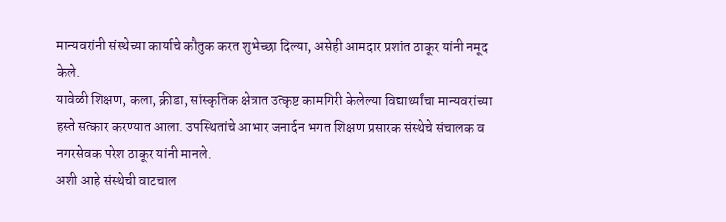मान्यवरांनी संस्थेच्या कार्याचे कौतुक करत शुभेच्छा दिल्या, असेही आमदार प्रशांत ठाकूर यांनी नमूद केले.
यावेळी शिक्षण, कला, क्रीडा, सांस्कृतिक क्षेत्रात उत्कृष्ट कामगिरी केलेल्या विद्यार्थ्यांचा मान्यवरांच्या हस्ते सत्कार करण्यात आला. उपस्थितांचे आभार जनार्दन भगत शिक्षण प्रसारक संस्थेचे संचालक व नगरसेवक परेश ठाकूर यांनी मानले.
अशी आहे संस्थेची वाटचाल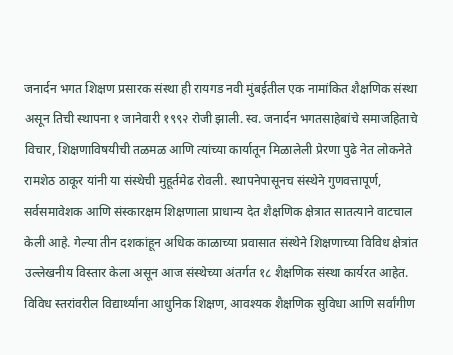जनार्दन भगत शिक्षण प्रसारक संस्था ही रायगड नवी मुंबईतील एक नामांकित शैक्षणिक संस्था असून तिची स्थापना १ जानेवारी १९९२ रोजी झाली. स्व. जनार्दन भगतसाहेबांचे समाजहिताचे विचार, शिक्षणाविषयीची तळमळ आणि त्यांच्या कार्यातून मिळालेली प्रेरणा पुढे नेत लोकनेते रामशेठ ठाकूर यांनी या संस्थेची मुहूर्तमेढ रोवली. स्थापनेपासूनच संस्थेने गुणवत्तापूर्ण, सर्वसमावेशक आणि संस्कारक्षम शिक्षणाला प्राधान्य देत शैक्षणिक क्षेत्रात सातत्याने वाटचाल केली आहे. गेल्या तीन दशकांहून अधिक काळाच्या प्रवासात संस्थेने शिक्षणाच्या विविध क्षेत्रांत उल्लेखनीय विस्तार केला असून आज संस्थेच्या अंतर्गत १८ शैक्षणिक संस्था कार्यरत आहेत. विविध स्तरांवरील विद्यार्थ्यांना आधुनिक शिक्षण, आवश्यक शैक्षणिक सुविधा आणि सर्वांगीण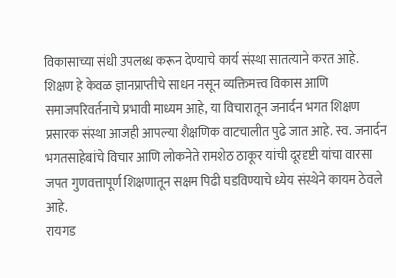विकासाच्या संधी उपलब्ध करून देण्याचे कार्य संस्था सातत्याने करत आहे. शिक्षण हे केवळ ज्ञानप्राप्तीचे साधन नसून व्यक्तिमत्त्व विकास आणि समाजपरिवर्तनाचे प्रभावी माध्यम आहे, या विचारातून जनार्दन भगत शिक्षण प्रसारक संस्था आजही आपल्या शैक्षणिक वाटचालीत पुढे जात आहे. स्व. जनार्दन भगतसाहेबांचे विचार आणि लोकनेते रामशेठ ठाकूर यांची दूरदृष्टी यांचा वारसा जपत गुणवत्तापूर्ण शिक्षणातून सक्षम पिढी घडविण्याचे ध्येय संस्थेने कायम ठेवले आहे.
रायगड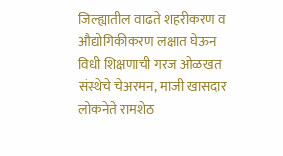जिल्ह्यातील वाढते शहरीकरण व औद्योगिकीकरण लक्षात घेऊन विधी शिक्षणाची गरज ओळखत संस्थेचे चेअरमन, माजी खासदार लोकनेते रामशेठ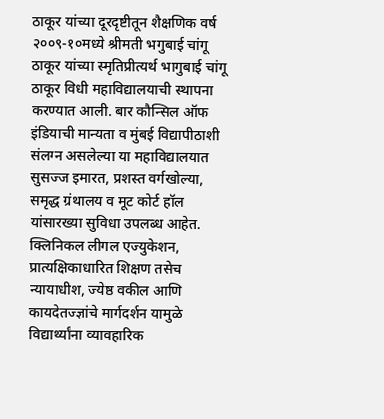ठाकूर यांच्या दूरदृष्टीतून शैक्षणिक वर्ष २००९-१०मध्ये श्रीमती भगुबाई चांगू ठाकूर यांच्या स्मृतिप्रीत्यर्थ भागुबाई चांगू ठाकूर विधी महाविद्यालयाची स्थापना करण्यात आली. बार कौन्सिल ऑफ इंडियाची मान्यता व मुंबई विद्यापीठाशी संलग्न असलेल्या या महाविद्यालयात सुसज्ज इमारत, प्रशस्त वर्गखोल्या, समृद्ध ग्रंथालय व मूट कोर्ट हॉल यांसारख्या सुविधा उपलब्ध आहेत. क्लिनिकल लीगल एज्युकेशन, प्रात्यक्षिकाधारित शिक्षण तसेच न्यायाधीश, ज्येष्ठ वकील आणि कायदेतज्ज्ञांचे मार्गदर्शन यामुळे विद्यार्थ्यांना व्यावहारिक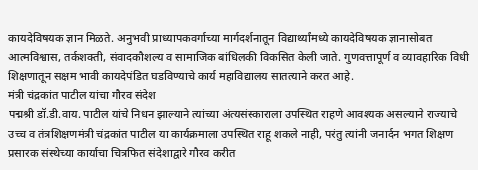कायदेविषयक ज्ञान मिळते. अनुभवी प्राध्यापकवर्गाच्या मार्गदर्शनातून विद्यार्थ्यांमध्ये कायदेविषयक ज्ञानासोबत आत्मविश्वास, तर्कशक्ती, संवादकौशल्य व सामाजिक बांधिलकी विकसित केली जाते. गुणवत्तापूर्ण व व्यावहारिक विधी शिक्षणातून सक्षम भावी कायदेपंडित घडविण्याचे कार्य महाविद्यालय सातत्याने करत आहे.
मंत्री चंद्रकांत पाटील यांचा गौरव संदेश
पद्मश्री डॉ.डी.वाय. पाटील यांचे निधन झाल्याने त्यांच्या अंत्यसंस्काराला उपस्थित राहणे आवश्यक असल्याने राज्याचे उच्च व तंत्रशिक्षणमंत्री चंद्रकांत पाटील या कार्यक्रमाला उपस्थित राहू शकले नाही, परंतु त्यांनी जनार्दन भगत शिक्षण प्रसारक संस्थेच्या कार्याचा चित्रफित संदेशाद्वारे गौरव करीत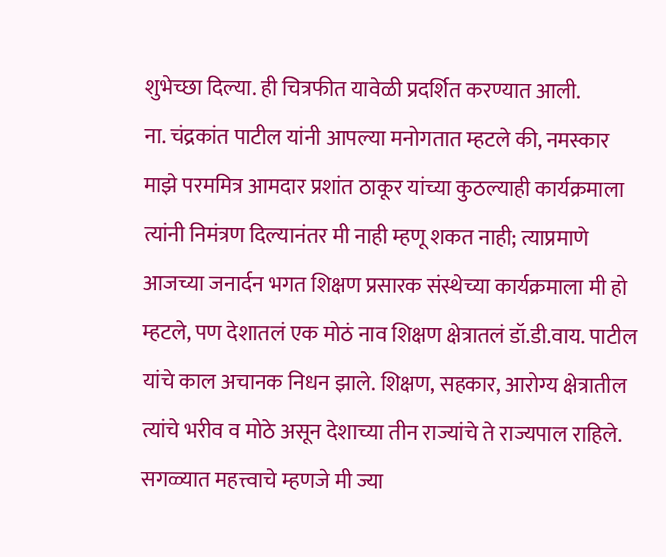शुभेच्छा दिल्या. ही चित्रफीत यावेळी प्रदर्शित करण्यात आली.
ना. चंद्रकांत पाटील यांनी आपल्या मनोगतात म्हटले की, नमस्कार माझे परममित्र आमदार प्रशांत ठाकूर यांच्या कुठल्याही कार्यक्रमाला त्यांनी निमंत्रण दिल्यानंतर मी नाही म्हणू शकत नाही; त्याप्रमाणे आजच्या जनार्दन भगत शिक्षण प्रसारक संस्थेच्या कार्यक्रमाला मी हो म्हटले, पण देशातलं एक मोठं नाव शिक्षण क्षेत्रातलं डॉ.डी.वाय. पाटील यांचे काल अचानक निधन झाले. शिक्षण, सहकार, आरोग्य क्षेत्रातील त्यांचे भरीव व मोठे असून देशाच्या तीन राज्यांचे ते राज्यपाल राहिले. सगळ्यात महत्त्वाचे म्हणजे मी ज्या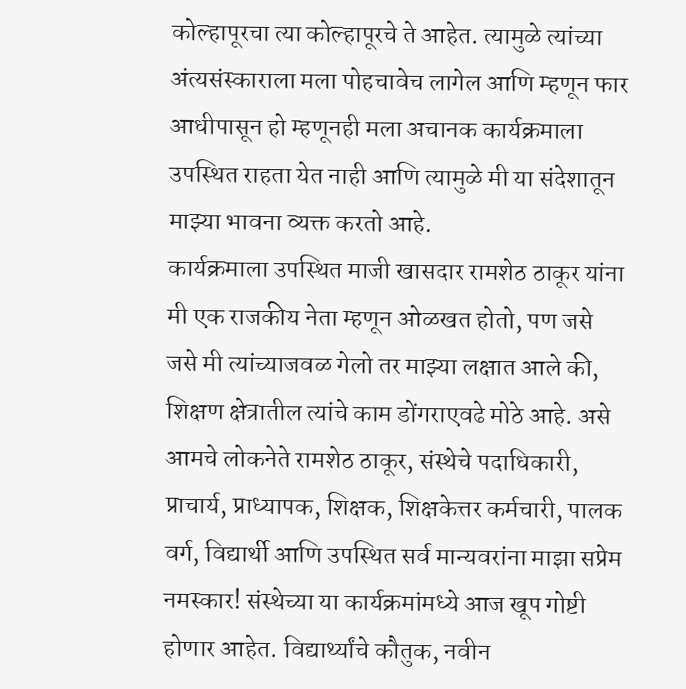कोल्हापूरचा त्या कोल्हापूरचे ते आहेत. त्यामुळे त्यांच्या अंत्यसंस्काराला मला पोहचावेच लागेल आणि म्हणून फार आधीपासून हो म्हणूनही मला अचानक कार्यक्रमाला उपस्थित राहता येत नाही आणि त्यामुळे मी या संदेशातून माझ्या भावना व्यक्त करतो आहे.
कार्यक्रमाला उपस्थित माजी खासदार रामशेठ ठाकूर यांना मी एक राजकीय नेता म्हणून ओळखत होतो, पण जसे जसे मी त्यांच्याजवळ गेलो तर माझ्या लक्षात आले की, शिक्षण क्षेत्रातील त्यांचे काम डोंगराएवढे मोठे आहे. असे आमचे लोकनेते रामशेठ ठाकूर, संस्थेचे पदाधिकारी, प्राचार्य, प्राध्यापक, शिक्षक, शिक्षकेत्तर कर्मचारी, पालक वर्ग, विद्यार्थी आणि उपस्थित सर्व मान्यवरांना माझा सप्रेम नमस्कार! संस्थेच्या या कार्यक्रमांमध्ये आज खूप गोष्टी होणार आहेत. विद्यार्थ्यांचे कौतुक, नवीन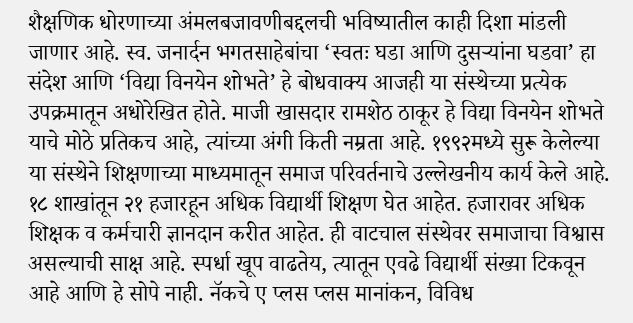शैक्षणिक धोरणाच्या अंमलबजावणीबद्दलची भविष्यातील काही दिशा मांडली जाणार आहे. स्व. जनार्दन भगतसाहेबांचा ‌‘स्वतः घडा आणि दुसऱ्यांना घडवा‌’ हा संदेश आणि ‌‘विद्या विनयेन शोभते‌’ हे बोधवाक्य आजही या संस्थेच्या प्रत्येक उपक्रमातून अधोरेखित होते. माजी खासदार रामशेठ ठाकूर हे विद्या विनयेन शोभते याचे मोठे प्रतिकच आहे, त्यांच्या अंगी किती नम्रता आहे. १९९२मध्ये सुरू केलेल्या या संस्थेने शिक्षणाच्या माध्यमातून समाज परिवर्तनाचे उल्लेखनीय कार्य केले आहे. १८ शाखांतून २१ हजारहून अधिक विद्यार्थी शिक्षण घेत आहेत. हजारावर अधिक शिक्षक व कर्मचारी ज्ञानदान करीत आहेत. ही वाटचाल संस्थेवर समाजाचा विश्वास असल्याची साक्ष आहे. स्पर्धा खूप वाढतेय, त्यातून एवढे विद्यार्थी संख्या टिकवून आहे आणि हे सोपे नाही. नॅकचे ए प्लस प्लस मानांकन, विविध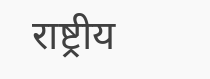राष्ट्रीय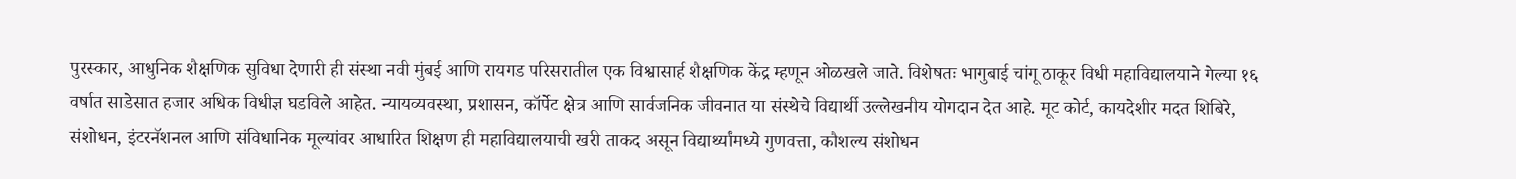पुरस्कार, आधुनिक शैक्षणिक सुविधा देणारी ही संस्था नवी मुंबई आणि रायगड परिसरातील एक विश्वासार्ह शैक्षणिक केंद्र म्हणून ओळखले जाते. विशेषतः भागुबाई चांगू ठाकूर विधी महाविद्यालयाने गेल्या १६ वर्षात साडेसात हजार अधिक विधीज्ञ घडविले आहेत. न्यायव्यवस्था, प्रशासन, कॉर्पेट क्षेत्र आणि सार्वजनिक जीवनात या संस्थेचे विद्यार्थी उल्लेखनीय योगदान देत आहे. मूट कोर्ट, कायदेशीर मदत शिबिरे, संशोधन, इंटरनॅशनल आणि संविधानिक मूल्यांवर आधारित शिक्षण ही महाविद्यालयाची खरी ताकद असून विद्यार्थ्यांमध्ये गुणवत्ता, कौशल्य संशोधन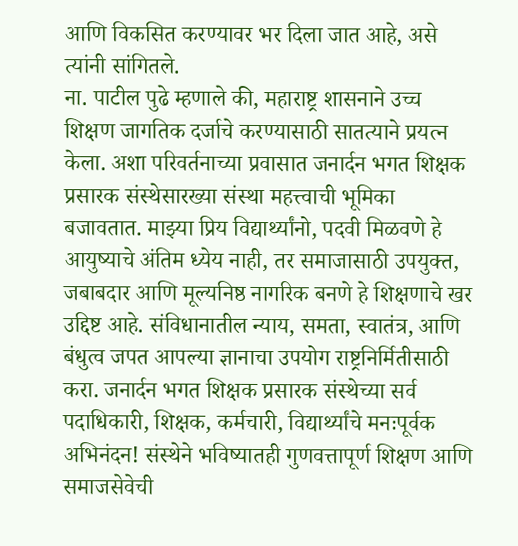आणि विकसित करण्यावर भर दिला जात आहे, असे त्यांनी सांगितले.
ना. पाटील पुढे म्हणाले की, महाराष्ट्र शासनाने उच्च शिक्षण जागतिक दर्जाचे करण्यासाठी सातत्याने प्रयत्न केला. अशा परिवर्तनाच्या प्रवासात जनार्दन भगत शिक्षक प्रसारक संस्थेसारख्या संस्था महत्त्वाची भूमिका बजावतात. माझ्या प्रिय विद्यार्थ्यांनो, पदवी मिळवणे हे आयुष्याचे अंतिम ध्येय नाही, तर समाजासाठी उपयुक्त, जबाबदार आणि मूल्यनिष्ठ नागरिक बनणे हे शिक्षणाचे खर उद्दिष्ट आहे. संविधानातील न्याय, समता, स्वातंत्र, आणि बंधुत्व जपत आपल्या ज्ञानाचा उपयोग राष्ट्रनिर्मितीसाठी करा. जनार्दन भगत शिक्षक प्रसारक संस्थेच्या सर्व पदाधिकारी, शिक्षक, कर्मचारी, विद्यार्थ्यांचे मनःपूर्वक अभिनंदन! संस्थेने भविष्यातही गुणवत्तापूर्ण शिक्षण आणि समाजसेवेची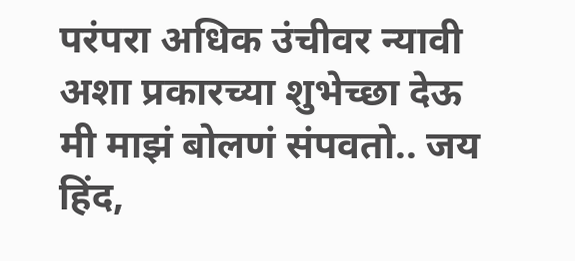परंपरा अधिक उंचीवर न्यावी अशा प्रकारच्या शुभेच्छा देऊ मी माझं बोलणं संपवतो.. जय हिंद,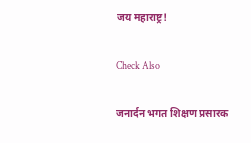जय महाराष्ट्र!

Check Also

जनार्दन भगत शिक्षण प्रसारक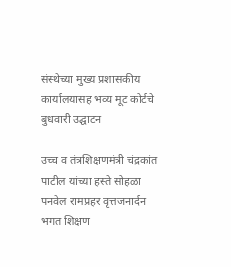संस्थेच्या मुख्य प्रशासकीय कार्यालयासह भव्य मूट कोर्टचे बुधवारी उद्घाटन

उच्च व तंत्रशिक्षणमंत्री चंद्रकांत पाटील यांच्या हस्ते सोहळा पनवेल रामप्रहर वृत्तजनार्दन भगत शिक्षण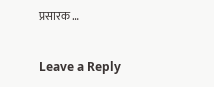प्रसारक …

Leave a Reply